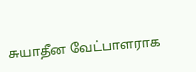சுயாதீன வேட்பாளராக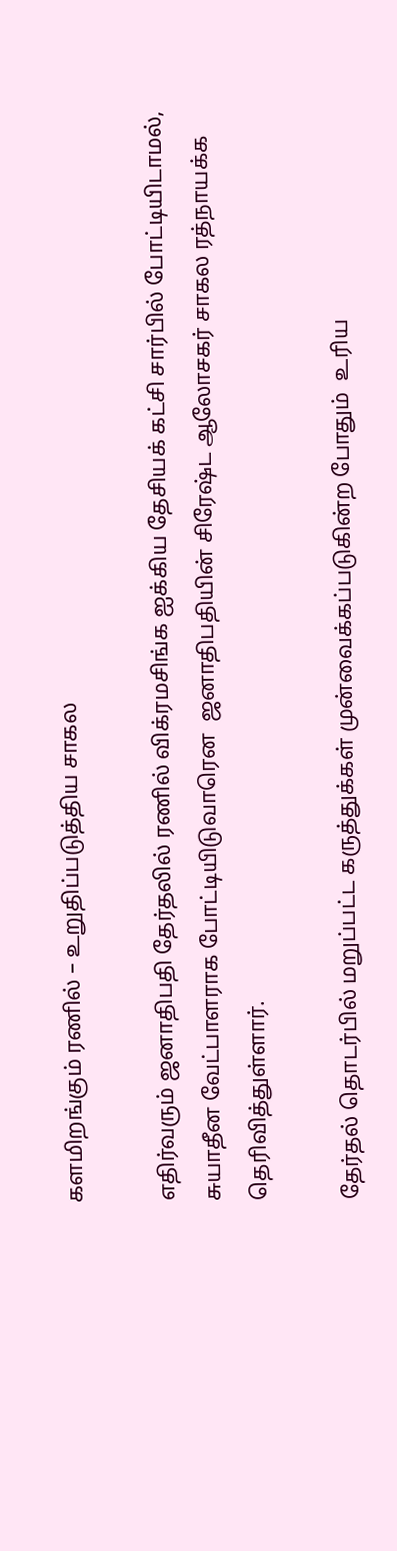களமிறங்கும் ரணில் – உறுதிப்படுத்திய சாகல

எதிர்வரும் ஜனாதிபதி தேர்தலில் ரணில் விக்ரமசிங்க ஐக்கிய தேசியக் கட்சி சார்பில் போட்டியிடாமல், சுயாதீன வேட்பாளராக போட்டியிடுவாரென  ஜனாதிபதியின் சிரேஷ்ட ஆலோசகர் சாகல ரத்நாயக்க தெரிவித்துள்ளார்.

தேர்தல் தொடர்பில் மறுப்பட்ட கருத்துக்கள் முன்வைக்கப்படுகின்ற போதும்  உரிய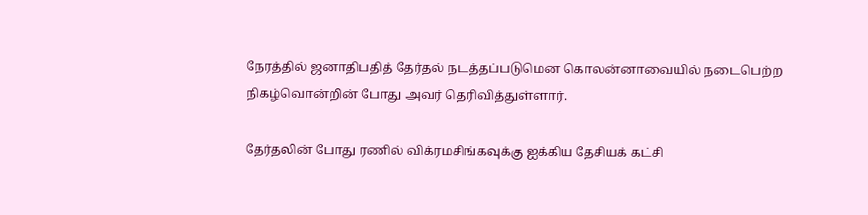நேரத்தில் ஜனாதிபதித் தேர்தல் நடத்தப்படுமென கொலன்னாவையில் நடைபெற்ற நிகழ்வொன்றின் போது அவர் தெரிவித்துள்ளார்.

தேர்தலின் போது ரணில் விக்ரமசிங்கவுக்கு ஐக்கிய தேசியக் கட்சி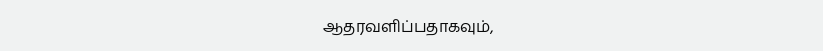ஆதரவளிப்பதாகவும்,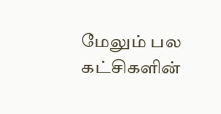மேலும் பல கட்சிகளின்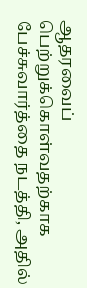ஆதரவைப் பெற்றுக்கொள்வதற்காக பேச்சுவார்த்தை நடத்தி, அதில்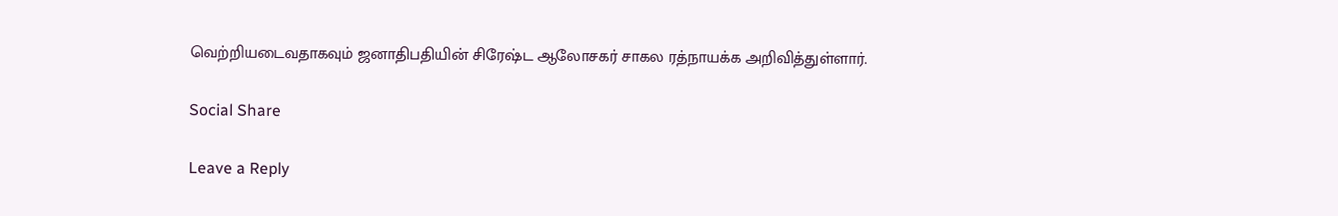வெற்றியடைவதாகவும் ஜனாதிபதியின் சிரேஷ்ட ஆலோசகர் சாகல ரத்நாயக்க அறிவித்துள்ளார்.

Social Share

Leave a Reply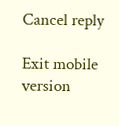Cancel reply

Exit mobile version